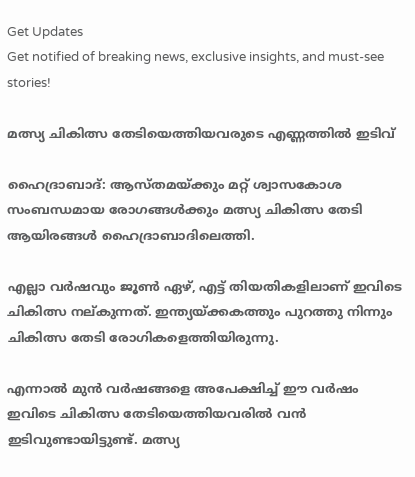Get Updates
Get notified of breaking news, exclusive insights, and must-see stories!

മത്സ്യ ചികിത്സ തേടിയെത്തിയവരുടെ എണ്ണത്തില്‍ ഇടിവ്‌

ഹൈദ്രാബാദ്‌: ആസ്‌തമയ്‌ക്കും മറ്റ്‌ ശ്വാസകോശ സംബന്ധമായ രോഗങ്ങള്‍ക്കും മത്സ്യ ചികിത്സ തേടി ആയിരങ്ങള്‍ ഹൈദ്രാബാദിലെത്തി.

എല്ലാ വര്‍ഷവും ജൂണ്‍ ഏഴ്‌, എട്ട്‌ തിയതികളിലാണ്‌ ഇവിടെ ചികിത്സ നല്‌കുന്നത്‌. ഇന്ത്യയ്‌ക്കകത്തും പുറത്തു നിന്നും ചികിത്സ തേടി രോഗികളെത്തിയിരുന്നു.

എന്നാല്‍ മുന്‍ വര്‍ഷങ്ങളെ അപേക്ഷിച്ച്‌ ഈ വര്‍ഷം ഇവിടെ ചികിത്സ തേടിയെത്തിയവരില്‍ വന്‍ ഇടിവുണ്ടായിട്ടുണ്ട്‌. മത്സ്യ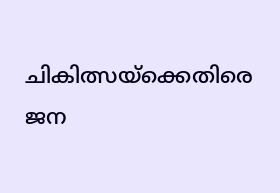ചികിത്സയ്‌ക്കെതിരെ ജന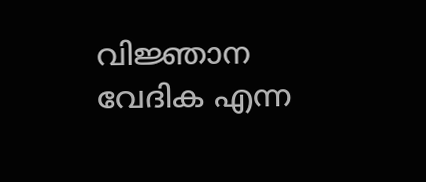വിജ്ഞാന വേദിക എന്ന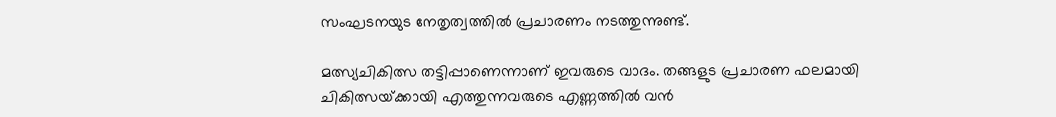സംഘടനയുട നേതൃത്വത്തില്‍ പ്രചാരണം നടത്തുന്നുണ്ട്‌.

മത്സ്യചികിത്സ തട്ടിപ്പാണെന്നാണ്‌ ഇവരുടെ വാദം. തങ്ങളുട പ്രചാരണ ഫലമായി ചികിത്സയ്‌ക്കായി എത്തുന്നവരുടെ എണ്ണത്തില്‍ വന്‍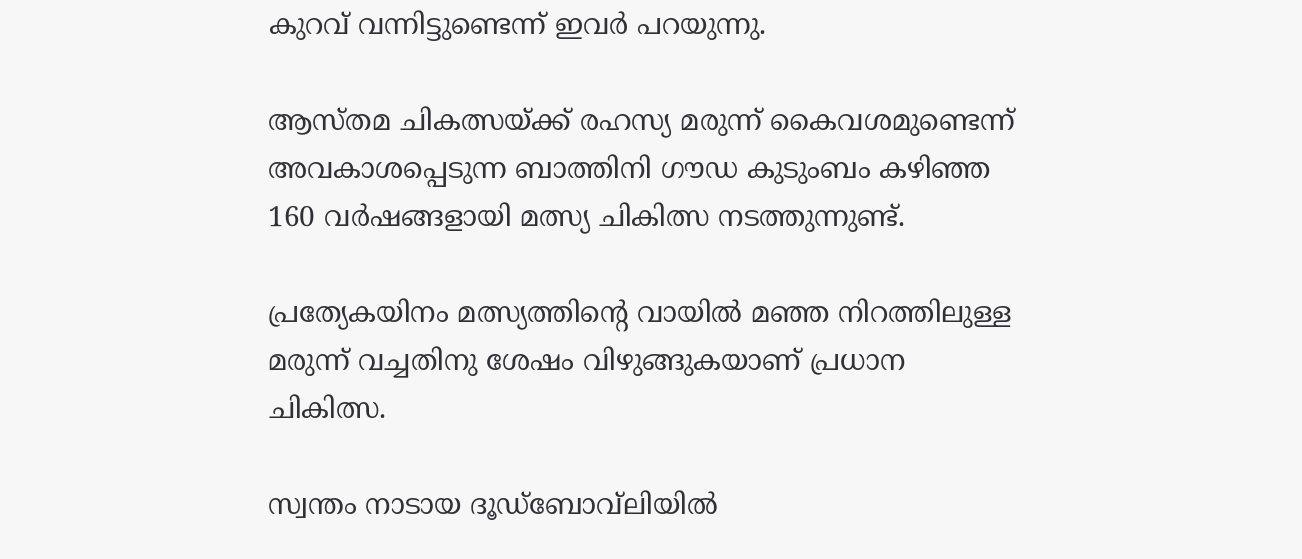കുറവ്‌ വന്നിട്ടുണ്ടെന്ന്‌ ഇവര്‍ പറയുന്നു.

ആസ്‌തമ ചികത്സയ്‌ക്ക്‌ രഹസ്യ മരുന്ന്‌ കൈവശമുണ്ടെന്ന്‌ അവകാശപ്പെടുന്ന ബാത്തിനി ഗൗഡ കുടുംബം കഴിഞ്ഞ 160 വര്‍ഷങ്ങളായി മത്സ്യ ചികിത്സ നടത്തുന്നുണ്ട്‌.

പ്രത്യേകയിനം മത്സ്യത്തിന്റെ വായില്‍ മഞ്ഞ നിറത്തിലുള്ള മരുന്ന്‌ വച്ചതിനു ശേഷം വിഴുങ്ങുകയാണ്‌ പ്രധാന ചികിത്സ.

സ്വന്തം നാടായ ദൂഡ്‌ബോവ്‌ലിയില്‍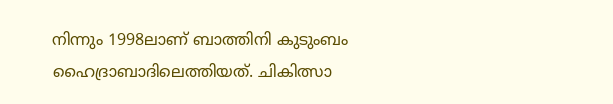നിന്നും 1998ലാണ്‌ ബാത്തിനി കുടുംബം ഹൈദ്രാബാദിലെത്തിയത്‌. ചികിത്സാ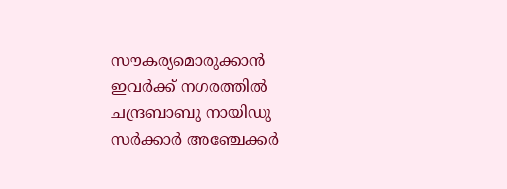സൗകര്യമൊരുക്കാന്‍ ഇവര്‍ക്ക്‌ നഗരത്തില്‍ ചന്ദ്രബാബു നായിഡു സര്‍ക്കാര്‍ അഞ്ചേക്കര്‍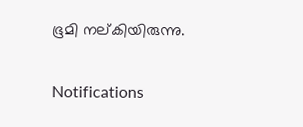ഭൂമി നല്‌കിയിരുന്നു.

Notifications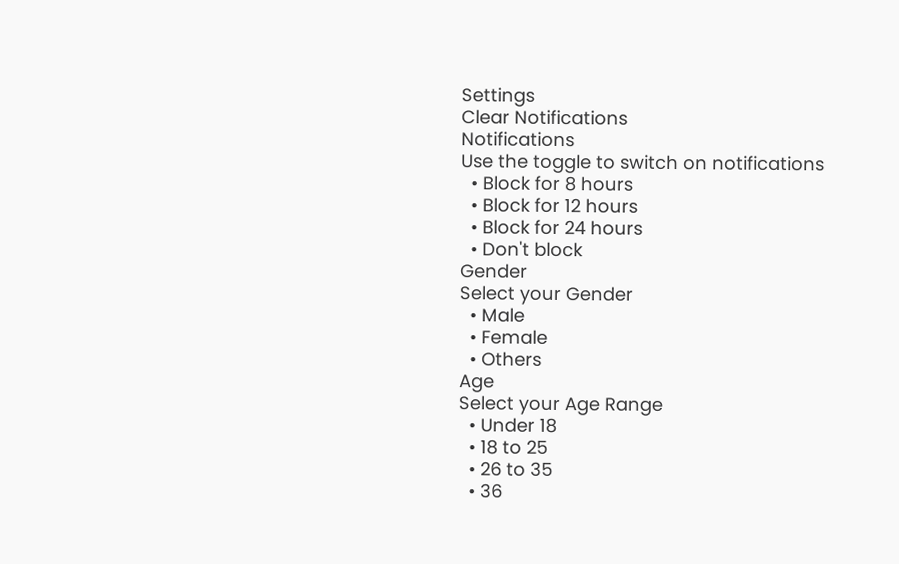Settings
Clear Notifications
Notifications
Use the toggle to switch on notifications
  • Block for 8 hours
  • Block for 12 hours
  • Block for 24 hours
  • Don't block
Gender
Select your Gender
  • Male
  • Female
  • Others
Age
Select your Age Range
  • Under 18
  • 18 to 25
  • 26 to 35
  • 36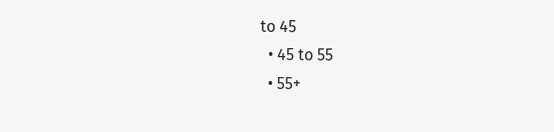to 45
  • 45 to 55
  • 55+